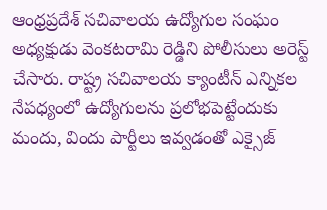ఆంధ్రప్రదేశ్ సచివాలయ ఉద్యోగుల సంఘం అధ్యక్షుడు వెంకటరామి రెడ్డిని పోలీసులు అరెస్ట్ చేసారు. రాష్ట్ర సచివాలయ క్యాంటీన్ ఎన్నికల నేపధ్యంలో ఉద్యోగులను ప్రలోభపెట్టేందుకు మందు, విందు పార్టీలు ఇవ్వడంతో ఎక్సైజ్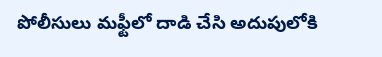పోలీసులు మఫ్టీలో దాడి చేసి అదుపులోకి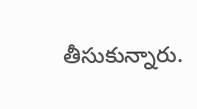తీసుకున్నారు.